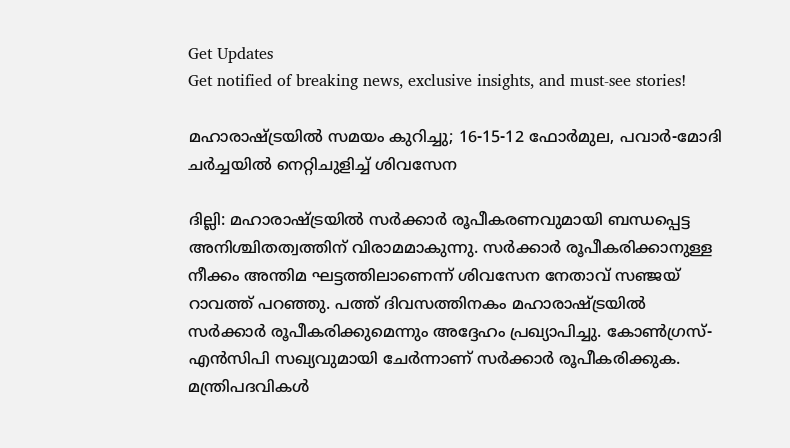Get Updates
Get notified of breaking news, exclusive insights, and must-see stories!

മഹാരാഷ്ട്രയില്‍ സമയം കുറിച്ചു; 16-15-12 ഫോര്‍മുല, പവാര്‍-മോദി ചര്‍ച്ചയില്‍ നെറ്റിചുളിച്ച് ശിവസേന

ദില്ലി: മഹാരാഷ്ട്രയില്‍ സര്‍ക്കാര്‍ രൂപീകരണവുമായി ബന്ധപ്പെട്ട അനിശ്ചിതത്വത്തിന് വിരാമമാകുന്നു. സര്‍ക്കാര്‍ രൂപീകരിക്കാനുള്ള നീക്കം അന്തിമ ഘട്ടത്തിലാണെന്ന് ശിവസേന നേതാവ് സഞ്ജയ് റാവത്ത് പറഞ്ഞു. പത്ത് ദിവസത്തിനകം മഹാരാഷ്ട്രയില്‍ സര്‍ക്കാര്‍ രൂപീകരിക്കുമെന്നും അദ്ദേഹം പ്രഖ്യാപിച്ചു. കോണ്‍ഗ്രസ്-എന്‍സിപി സഖ്യവുമായി ചേര്‍ന്നാണ് സര്‍ക്കാര്‍ രൂപീകരിക്കുക. മന്ത്രിപദവികള്‍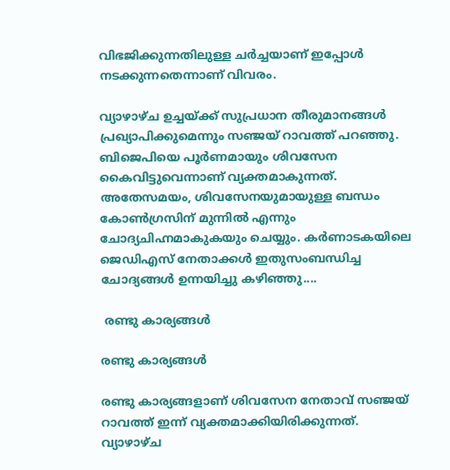വിഭജിക്കുന്നതിലുള്ള ചര്‍ച്ചയാണ് ഇപ്പോള്‍ നടക്കുന്നതെന്നാണ് വിവരം.

വ്യാഴാഴ്ച ഉച്ചയ്ക്ക് സുപ്രധാന തീരുമാനങ്ങള്‍ പ്രഖ്യാപിക്കുമെന്നും സഞ്ജയ് റാവത്ത് പറഞ്ഞു. ബിജെപിയെ പൂര്‍ണമായും ശിവസേന കൈവിട്ടുവെന്നാണ് വ്യക്തമാകുന്നത്. അതേസമയം, ശിവസേനയുമായുള്ള ബന്ധം കോണ്‍ഗ്രസിന് മുന്നില്‍ എന്നും ചോദ്യചിഹ്നമാകുകയും ചെയ്യും. കര്‍ണാടകയിലെ ജെഡിഎസ് നേതാക്കള്‍ ഇതുസംബന്ധിച്ച ചോദ്യങ്ങള്‍ ഉന്നയിച്ചു കഴിഞ്ഞു....

 രണ്ടു കാര്യങ്ങള്‍

രണ്ടു കാര്യങ്ങള്‍

രണ്ടു കാര്യങ്ങളാണ് ശിവസേന നേതാവ് സഞ്ജയ് റാവത്ത് ഇന്ന് വ്യക്തമാക്കിയിരിക്കുന്നത്. വ്യാഴാഴ്ച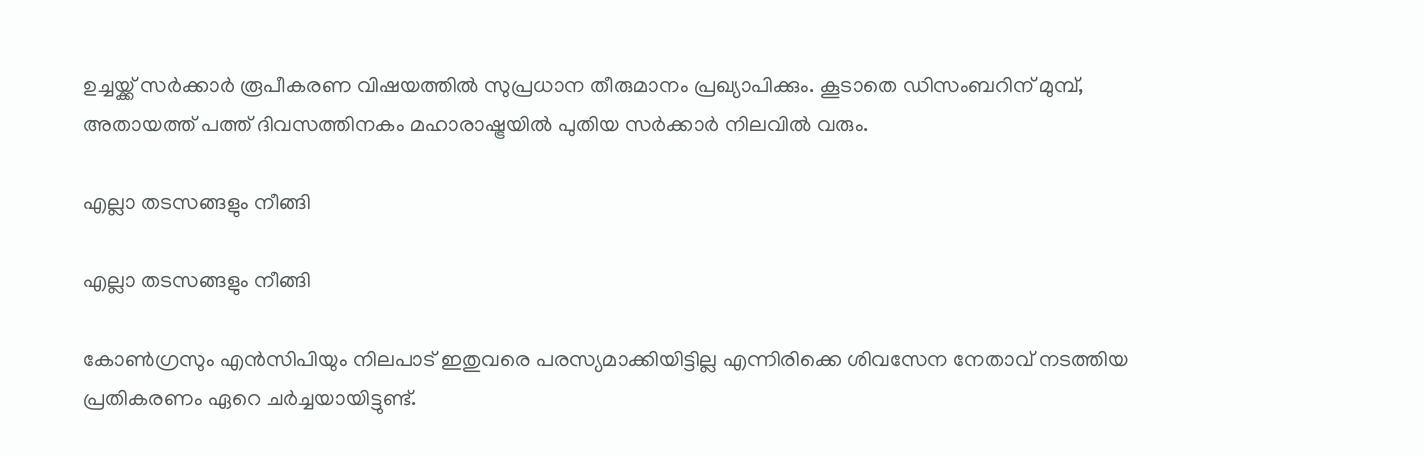ഉച്ചയ്ക്ക് സര്‍ക്കാര്‍ രൂപീകരണ വിഷയത്തില്‍ സുപ്രധാന തീരുമാനം പ്രഖ്യാപിക്കും. കൂടാതെ ഡിസംബറിന് മുമ്പ്, അതായത്ത് പത്ത് ദിവസത്തിനകം മഹാരാഷ്ട്രയില്‍ പുതിയ സര്‍ക്കാര്‍ നിലവില്‍ വരും.

എല്ലാ തടസങ്ങളും നീങ്ങി

എല്ലാ തടസങ്ങളും നീങ്ങി

കോണ്‍ഗ്രസും എന്‍സിപിയും നിലപാട് ഇതുവരെ പരസ്യമാക്കിയിട്ടില്ല എന്നിരിക്കെ ശിവസേന നേതാവ് നടത്തിയ പ്രതികരണം ഏറെ ചര്‍ച്ചയായിട്ടുണ്ട്.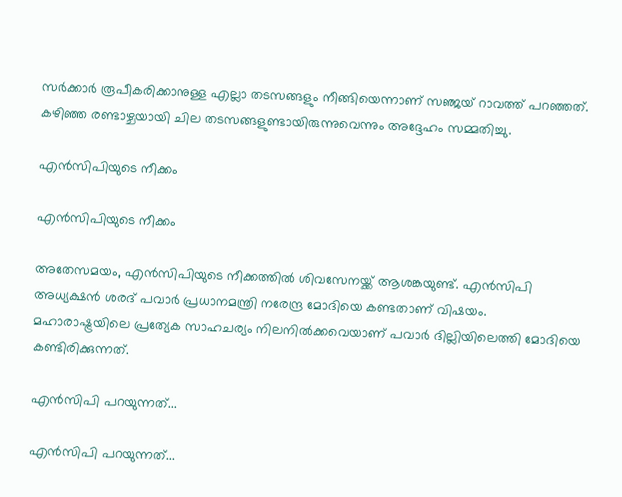സര്‍ക്കാര്‍ രൂപീകരിക്കാനുള്ള എല്ലാ തടസങ്ങളും നീങ്ങിയെന്നാണ് സഞ്ജയ് റാവത്ത് പറഞ്ഞത്. കഴിഞ്ഞ രണ്ടാഴ്ചയായി ചില തടസങ്ങളുണ്ടായിരുന്നുവെന്നും അദ്ദേഹം സമ്മതിച്ചു.

എന്‍സിപിയുടെ നീക്കം

എന്‍സിപിയുടെ നീക്കം

അതേസമയം, എന്‍സിപിയുടെ നീക്കത്തില്‍ ശിവസേനയ്ക്ക് ആശങ്കയുണ്ട്. എന്‍സിപി അധ്യക്ഷന്‍ ശരദ് പവാര്‍ പ്രധാനമന്ത്രി നരേന്ദ്ര മോദിയെ കണ്ടതാണ് വിഷയം. മഹാരാഷ്ട്രയിലെ പ്രത്യേക സാഹചര്യം നിലനില്‍ക്കവെയാണ് പവാര്‍ ദില്ലിയിലെത്തി മോദിയെ കണ്ടിരിക്കുന്നത്.

എന്‍സിപി പറയുന്നത്...

എന്‍സിപി പറയുന്നത്...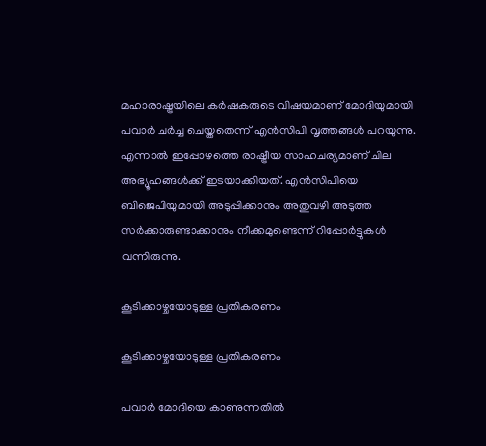മഹാരാഷ്ട്രയിലെ കര്‍ഷകരുടെ വിഷയമാണ് മോദിയുമായി പവാര്‍ ചര്‍ച്ച ചെയ്തതെന്ന് എന്‍സിപി വൃത്തങ്ങള്‍ പറയുന്നു. എന്നാല്‍ ഇപ്പോഴത്തെ രാഷ്ട്രീയ സാഹചര്യമാണ് ചില അഭ്യൂഹങ്ങള്‍ക്ക് ഇടയാക്കിയത്. എന്‍സിപിയെ ബിജെപിയുമായി അടുപ്പിക്കാനും അതുവഴി അടുത്ത സര്‍ക്കാരുണ്ടാക്കാനും നീക്കമുണ്ടെന്ന് റിപ്പോര്‍ട്ടുകള്‍ വന്നിരുന്നു.

കൂടിക്കാഴ്ചയോടുള്ള പ്രതികരണം

കൂടിക്കാഴ്ചയോടുള്ള പ്രതികരണം

പവാര്‍ മോദിയെ കാണുന്നതില്‍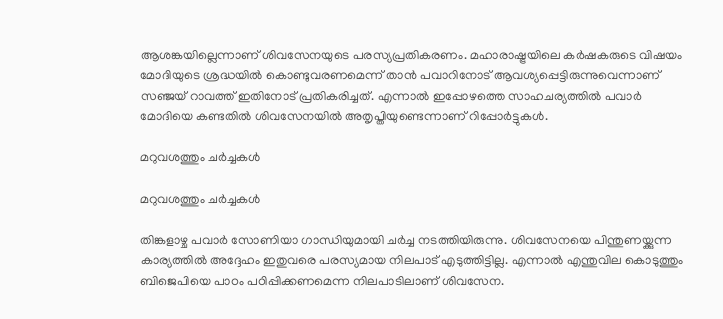ആശങ്കയില്ലെന്നാണ് ശിവസേനയുടെ പരസ്യപ്രതികരണം. മഹാരാഷ്ട്രയിലെ കര്‍ഷകരുടെ വിഷയം മോദിയുടെ ശ്രദ്ധയില്‍ കൊണ്ടുവരണമെന്ന് താന്‍ പവാറിനോട് ആവശ്യപ്പെട്ടിരുന്നുവെന്നാണ് സഞ്ജയ് റാവത്ത് ഇതിനോട് പ്രതികരിച്ചത്. എന്നാല്‍ ഇപ്പോഴത്തെ സാഹചര്യത്തില്‍ പവാര്‍ മോദിയെ കണ്ടതില്‍ ശിവസേനയില്‍ അതൃപ്തിയുണ്ടെന്നാണ് റിപ്പോര്‍ട്ടുകള്‍.

മറുവശത്തും ചര്‍ച്ചകള്‍

മറുവശത്തും ചര്‍ച്ചകള്‍

തിങ്കളാഴ്ച പവാര്‍ സോണിയാ ഗാന്ധിയുമായി ചര്‍ച്ച നടത്തിയിരുന്നു. ശിവസേനയെ പിന്തുണയ്ക്കുന്ന കാര്യത്തില്‍ അദ്ദേഹം ഇതുവരെ പരസ്യമായ നിലപാട് എടുത്തിട്ടില്ല. എന്നാല്‍ എന്തുവില കൊടുത്തും ബിജെപിയെ പാഠം പഠിപ്പിക്കണമെന്ന നിലപാടിലാണ് ശിവസേന.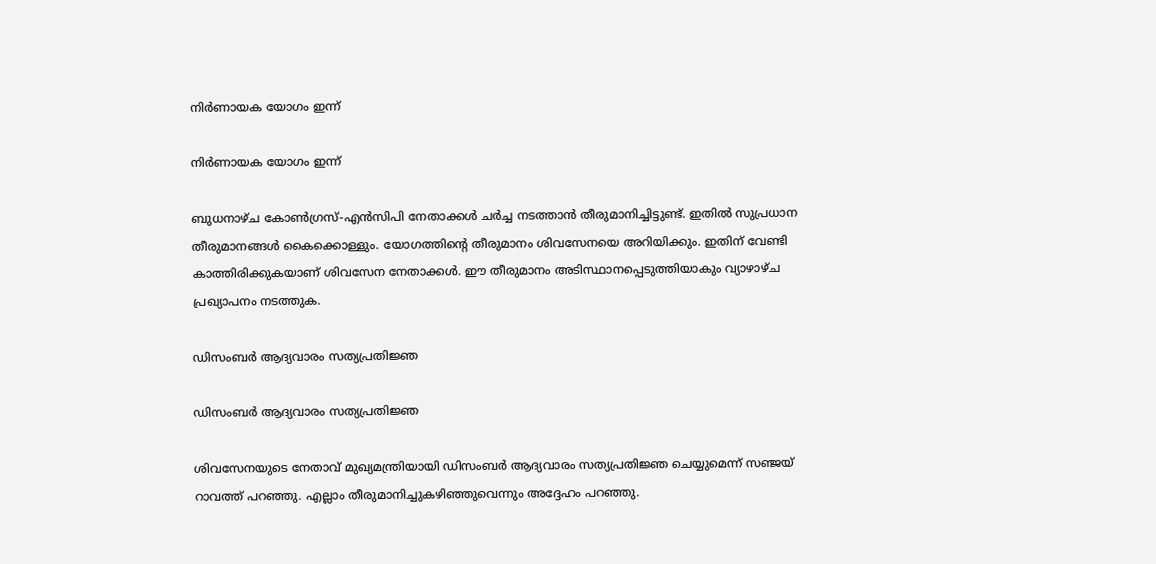നിര്‍ണായക യോഗം ഇന്ന്

നിര്‍ണായക യോഗം ഇന്ന്

ബുധനാഴ്ച കോണ്‍ഗ്രസ്-എന്‍സിപി നേതാക്കള്‍ ചര്‍ച്ച നടത്താന്‍ തീരുമാനിച്ചിട്ടുണ്ട്. ഇതില്‍ സുപ്രധാന തീരുമാനങ്ങള്‍ കൈക്കൊള്ളും. യോഗത്തിന്റെ തീരുമാനം ശിവസേനയെ അറിയിക്കും. ഇതിന് വേണ്ടി കാത്തിരിക്കുകയാണ് ശിവസേന നേതാക്കള്‍. ഈ തീരുമാനം അടിസ്ഥാനപ്പെടുത്തിയാകും വ്യാഴാഴ്ച പ്രഖ്യാപനം നടത്തുക.

ഡിസംബര്‍ ആദ്യവാരം സത്യപ്രതിജ്ഞ

ഡിസംബര്‍ ആദ്യവാരം സത്യപ്രതിജ്ഞ

ശിവസേനയുടെ നേതാവ് മുഖ്യമന്ത്രിയായി ഡിസംബര്‍ ആദ്യവാരം സത്യപ്രതിജ്ഞ ചെയ്യുമെന്ന് സഞ്ജയ് റാവത്ത് പറഞ്ഞു. എല്ലാം തീരുമാനിച്ചുകഴിഞ്ഞുവെന്നും അദ്ദേഹം പറഞ്ഞു.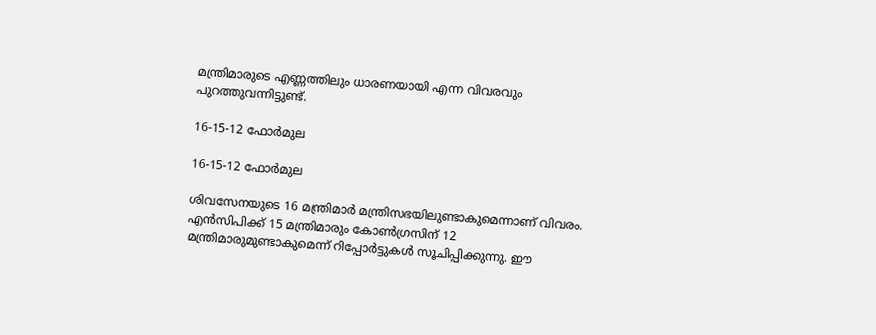മന്ത്രിമാരുടെ എണ്ണത്തിലും ധാരണയായി എന്ന വിവരവും പുറത്തുവന്നിട്ടുണ്ട്.

16-15-12 ഫോര്‍മുല

16-15-12 ഫോര്‍മുല

ശിവസേനയുടെ 16 മന്ത്രിമാര്‍ മന്ത്രിസഭയിലുണ്ടാകുമെന്നാണ് വിവരം. എന്‍സിപിക്ക് 15 മന്ത്രിമാരും കോണ്‍ഗ്രസിന് 12 മന്ത്രിമാരുമുണ്ടാകുമെന്ന് റിപ്പോര്‍ട്ടുകള്‍ സൂചിപ്പിക്കുന്നു. ഈ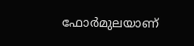ഫോര്‍മുലയാണ്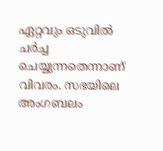ഏറ്റവും ഒടുവില്‍ ചര്‍ച്ച ചെയ്യുന്നതെന്നാണ് വിവരം. സഭയിലെ അംഗബലം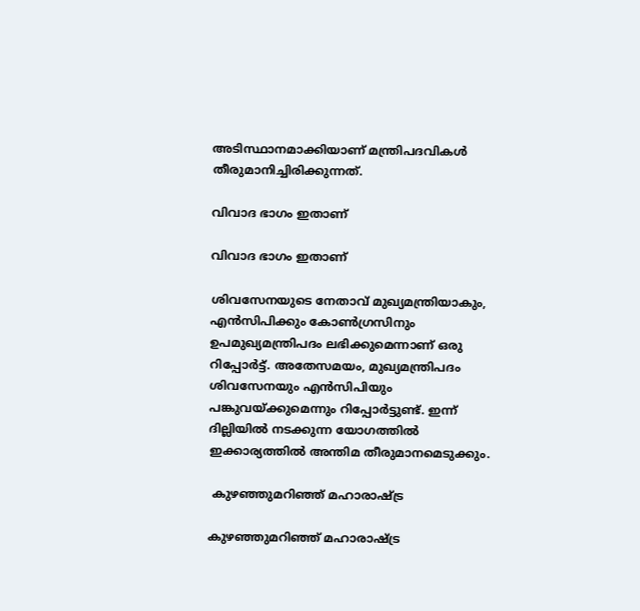അടിസ്ഥാനമാക്കിയാണ് മന്ത്രിപദവികള്‍ തീരുമാനിച്ചിരിക്കുന്നത്.

വിവാദ ഭാഗം ഇതാണ്

വിവാദ ഭാഗം ഇതാണ്

ശിവസേനയുടെ നേതാവ് മുഖ്യമന്ത്രിയാകും, എന്‍സിപിക്കും കോണ്‍ഗ്രസിനും ഉപമുഖ്യമന്ത്രിപദം ലഭിക്കുമെന്നാണ് ഒരു റിപ്പോര്‍ട്ട്. അതേസമയം, മുഖ്യമന്ത്രിപദം ശിവസേനയും എന്‍സിപിയും പങ്കുവയ്ക്കുമെന്നും റിപ്പോര്‍ട്ടുണ്ട്. ഇന്ന് ദില്ലിയില്‍ നടക്കുന്ന യോഗത്തില്‍ ഇക്കാര്യത്തില്‍ അന്തിമ തീരുമാനമെടുക്കും.

 കുഴഞ്ഞുമറിഞ്ഞ് മഹാരാഷ്ട്ര

കുഴഞ്ഞുമറിഞ്ഞ് മഹാരാഷ്ട്ര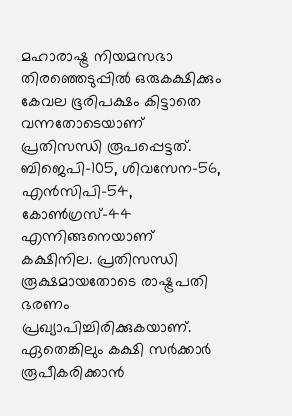മഹാരാഷ്ട്ര നിയമസഭാ തിരഞ്ഞെടുപ്പില്‍ ഒരുകക്ഷിക്കും കേവല ഭൂരിപക്ഷം കിട്ടാതെ വന്നതോടെയാണ് പ്രതിസന്ധി രൂപപ്പെട്ടത്. ബിജെപി-105, ശിവസേന-56, എന്‍സിപി-54, കോണ്‍ഗ്രസ്-44 എന്നിങ്ങനെയാണ് കക്ഷിനില. പ്രതിസന്ധി രൂക്ഷമായതോടെ രാഷ്ട്രപതി ഭരണം പ്രഖ്യാപിച്ചിരിക്കുകയാണ്. ഏതെങ്കിലും കക്ഷി സര്‍ക്കാര്‍ രൂപീകരിക്കാന്‍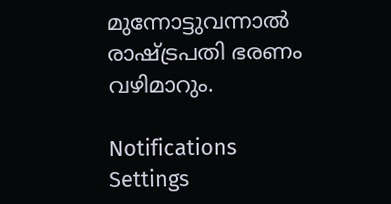മുന്നോട്ടുവന്നാല്‍ രാഷ്ട്രപതി ഭരണം വഴിമാറും.

Notifications
Settings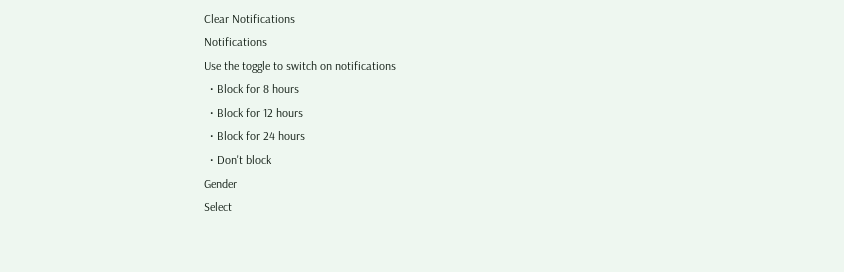Clear Notifications
Notifications
Use the toggle to switch on notifications
  • Block for 8 hours
  • Block for 12 hours
  • Block for 24 hours
  • Don't block
Gender
Select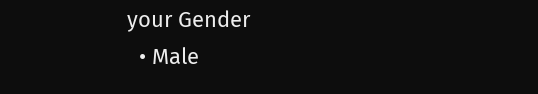your Gender
  • Male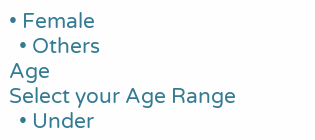• Female
  • Others
Age
Select your Age Range
  • Under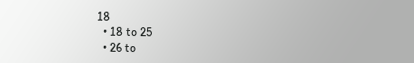18
  • 18 to 25
  • 26 to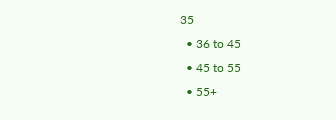35
  • 36 to 45
  • 45 to 55
  • 55+